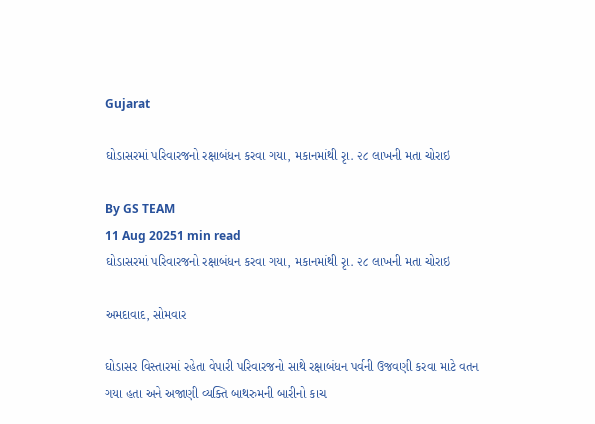Gujarat

ઘોડાસરમાં પરિવારજનો રક્ષાબંધન કરવા ગયા, મકાનમાંથી રૃા. ૨૮ લાખની મતા ચોરાઇ

By GS TEAM
11 Aug 20251 min read
ઘોડાસરમાં પરિવારજનો રક્ષાબંધન કરવા ગયા, મકાનમાંથી રૃા. ૨૮ લાખની મતા ચોરાઇ

અમદાવાદ, સોમવાર

ઘોડાસર વિસ્તારમાં રહેતા વેપારી પરિવારજનો સાથે રક્ષાબંધન પર્વની ઉજવણી કરવા માટે વતન ગયા હતા અને અજાણી વ્યક્તિ બાથરુમની બારીનો કાચ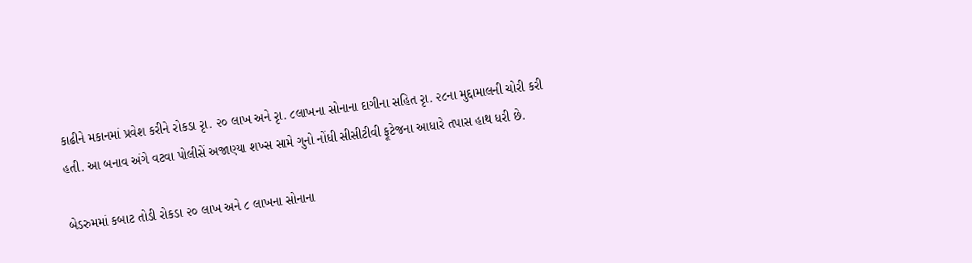કાઢીને મકાનમાં પ્રવેશ કરીને રોકડા રૃા. ૨૦ લાખ અને રૃા. ૮લાખના સોનાના દાગીના સહિત રૃા. ૨૮ના મુદ્દામાલની ચોરી કરી હતી. આ બનાવ અંગે વટવા પોલીસેં અજાણ્યા શખ્સ સામે ગુનો નોંધી સીસીટીવી ફૂટેજના આધારે તપાસ હાથ ધરી છે.

બેડરુમમાં કબાટ તોડી રોકડા ૨૦ લાખ અને ૮ લાખના સોનાના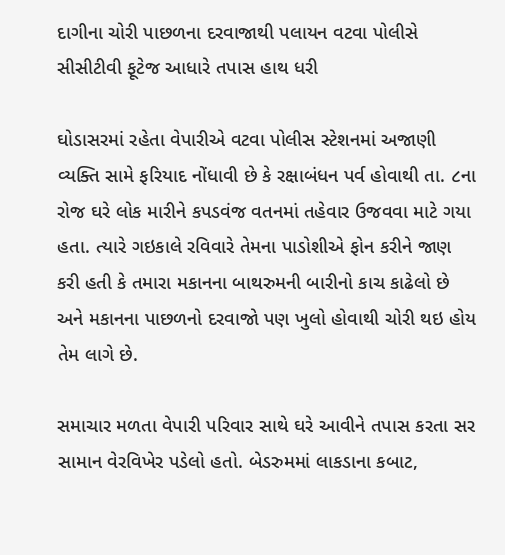દાગીના ચોરી પાછળના દરવાજાથી પલાયન વટવા પોલીસે સીસીટીવી ફૂટેજ આધારે તપાસ હાથ ધરી

ઘોડાસરમાં રહેતા વેપારીએ વટવા પોલીસ સ્ટેશનમાં અજાણી વ્યક્તિ સામે ફરિયાદ નોંધાવી છે કે રક્ષાબંધન પર્વ હોવાથી તા. ૮ના રોજ ઘરે લોક મારીને કપડવંજ વતનમાં તહેવાર ઉજવવા માટે ગયા હતા. ત્યારે ગઇકાલે રવિવારે તેમના પાડોશીએ ફોન કરીને જાણ કરી હતી કે તમારા મકાનના બાથરુમની બારીનો કાચ કાઢેલો છે અને મકાનના પાછળનો દરવાજો પણ ખુલો હોવાથી ચોરી થઇ હોય તેમ લાગે છે.

સમાચાર મળતા વેપારી પરિવાર સાથે ઘરે આવીને તપાસ કરતા સર સામાન વેરવિખેર પડેલો હતો. બેડરુમમાં લાકડાના કબાટ,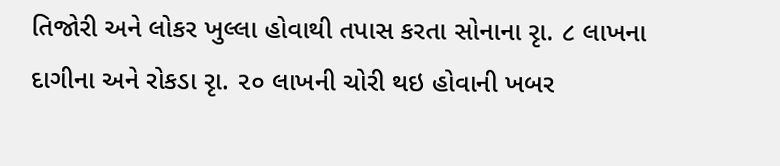તિજોરી અને લોકર ખુલ્લા હોવાથી તપાસ કરતા સોનાના રૃા. ૮ લાખના દાગીના અને રોકડા રૃા. ૨૦ લાખની ચોરી થઇ હોવાની ખબર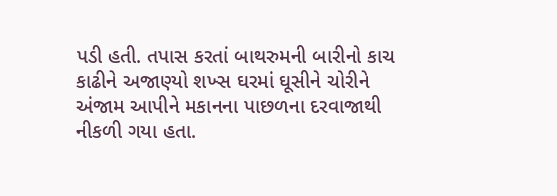પડી હતી. તપાસ કરતાં બાથરુમની બારીનો કાચ કાઢીને અજાણ્યો શખ્સ ઘરમાં ઘૂસીને ચોરીને અંજામ આપીને મકાનના પાછળના દરવાજાથી નીકળી ગયા હતા.